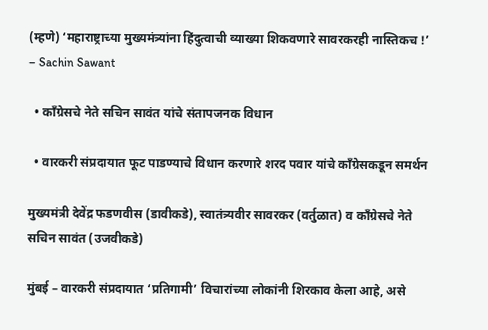(म्हणे) ‘महाराष्ट्राच्या मुख्यमंत्र्यांना हिंदुत्वाची व्याख्या शिकवणारे सावरकरही नास्तिकच !’ – Sachin Sawant

  • काँग्रेसचे नेते सचिन सावंत यांचे संतापजनक विधान

  • वारकरी संप्रदायात फूट पाडण्याचे विधान करणारे शरद पवार यांचे काँग्रेसकडून समर्थन

मुख्यमंत्री देवेंद्र फडणवीस (डावीकडे), स्वातंत्र्यवीर सावरकर (वर्तुळात) व काँग्रेसचे नेते सचिन सावंत (उजवीकडे)

मुंबई – वारकरी संप्रदायात ‘प्रतिगामी’ विचारांच्या लोकांनी शिरकाव केला आहे, असे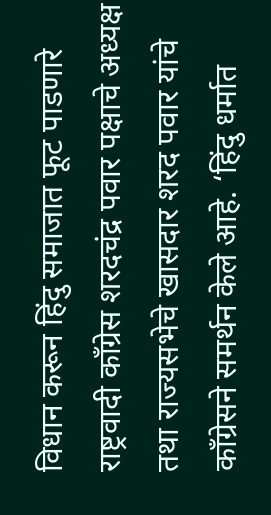विधान करून हिंदु समाजात फूट पाडणारे राष्ट्रवादी काँग्रेस शरदचंद्र पवार पक्षाचे अध्यक्ष तथा राज्यसभेचे खासदार शरद पवार यांचे काँग्रेसने समर्थन केले आहे. ‘हिंदु धर्मात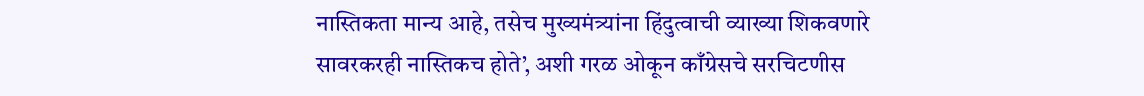नास्तिकता मान्य आहे, तसेच मुख्यमंत्र्यांना हिंदुत्वाची व्याख्या शिकवणारे सावरकरही नास्तिकच होते’, अशी गरळ ओकून काँग्रेसचे सरचिटणीस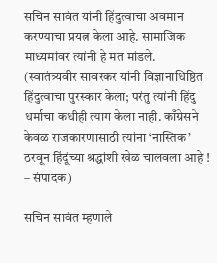सचिन सावंत यांनी हिंदुत्वाचा अवमान करण्याचा प्रयत्न केला आहे. सामाजिक माध्यमांवर त्यांनी हे मत मांडले. (स्वातंत्र्यवीर सावरकर यांनी विज्ञानाधिष्ठित हिंदुत्वाचा पुरस्कार केला; परंतु त्यांनी हिंदु धर्माचा कधीही त्याग केला नाही. काँग्रेसने केवळ राजकारणासाठी त्यांना ‘नास्तिक’ ठरवून हिंदूंच्या श्रद्धांशी खेळ चालवला आहे ! – संपादक)

सचिन सावंत म्हणाले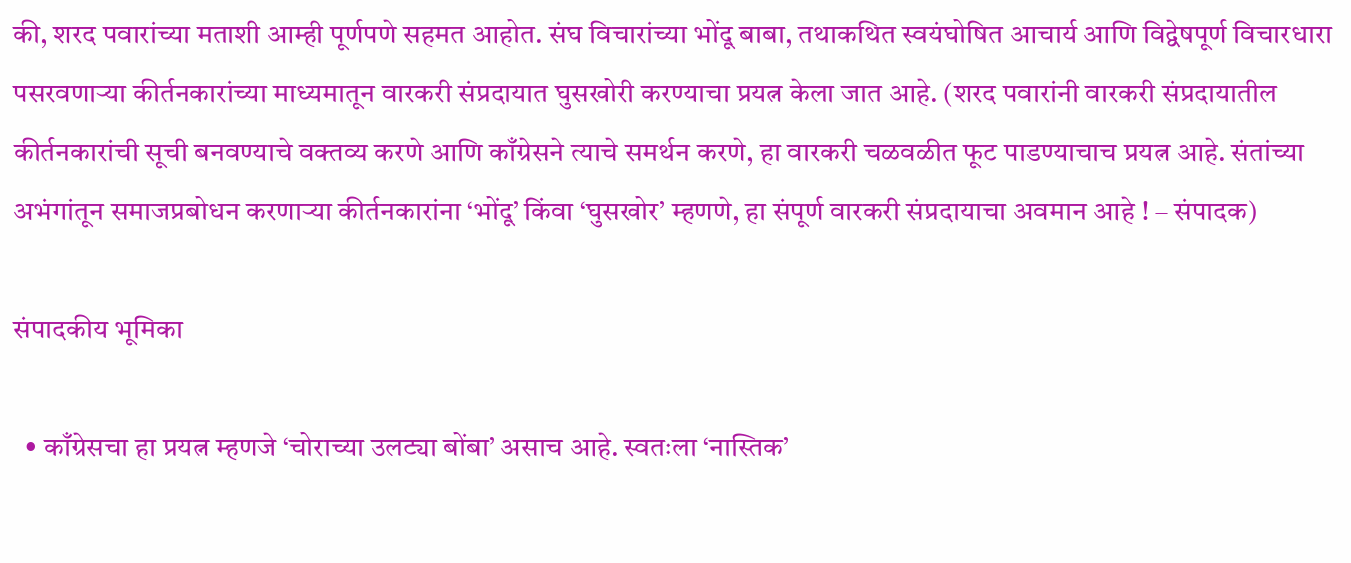की, शरद पवारांच्या मताशी आम्ही पूर्णपणे सहमत आहोत. संघ विचारांच्या भोंदू बाबा, तथाकथित स्वयंघोषित आचार्य आणि विद्वेषपूर्ण विचारधारा पसरवणार्‍या कीर्तनकारांच्या माध्यमातून वारकरी संप्रदायात घुसखोरी करण्याचा प्रयत्न केला जात आहे. (शरद पवारांनी वारकरी संप्रदायातील कीर्तनकारांची सूची बनवण्याचे वक्तव्य करणे आणि काँग्रेसने त्याचे समर्थन करणे, हा वारकरी चळवळीत फूट पाडण्याचाच प्रयत्न आहे. संतांच्या अभंगांतून समाजप्रबोधन करणार्‍या कीर्तनकारांना ‘भोंदू’ किंवा ‘घुसखोर’ म्हणणे, हा संपूर्ण वारकरी संप्रदायाचा अवमान आहे ! – संपादक)

संपादकीय भूमिका

  • काँग्रेसचा हा प्रयत्न म्हणजे ‘चोराच्या उलट्या बोंबा’ असाच आहे. स्वतःला ‘नास्तिक’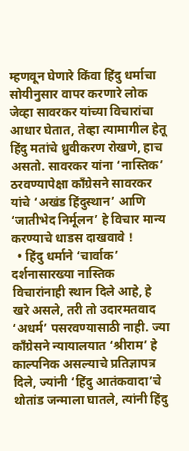म्हणवून घेणारे किंवा हिंदु धर्माचा सोयीनुसार वापर करणारे लोक जेव्हा सावरकर यांच्या विचारांचा आधार घेतात, तेव्हा त्यामागील हेतू हिंदु मतांचे ध्रुवीकरण रोखणे, हाच असतो. सावरकर यांना ‘नास्तिक’ ठरवण्यापेक्षा काँग्रेसने सावरकर यांचे ‘अखंड हिंदुस्थान’ आणि ‘जातीभेद निर्मूलन’ हे विचार मान्य करण्याचे धाडस दाखवावे !
  • हिंदु धर्माने ‘चार्वाक’ दर्शनासारख्या नास्तिक विचारांनाही स्थान दिले आहे, हे खरे असले, तरी तो उदारमतवाद ‘अधर्म’ पसरवण्यासाठी नाही. ज्या काँग्रेसने न्यायालयात ‘श्रीराम’ हे काल्पनिक असल्याचे प्रतिज्ञापत्र दिले, ज्यांनी ‘हिंदु आतंकवादा’चे थोतांड जन्माला घातले, त्यांनी हिंदु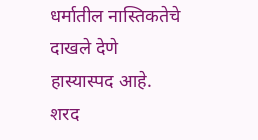धर्मातील नास्तिकतेचे दाखले देणे हास्यास्पद आहे. शरद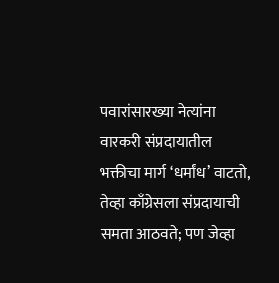पवारांसारख्या नेत्यांना वारकरी संप्रदायातील भक्तीचा मार्ग ‘धर्मांध’ वाटतो, तेव्हा काँग्रेसला संप्रदायाची समता आठवते; पण जेव्हा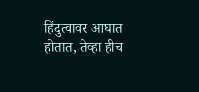हिंदुत्वावर आघात होतात, तेव्हा हीच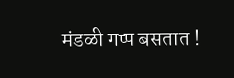मंडळी गप्प बसतात !